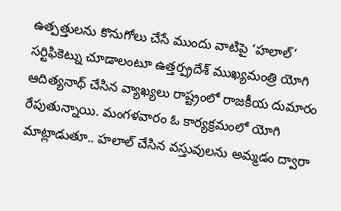ఉత్పత్తులను కొనుగోలు చేసే ముందు వాటిపై ‘హలాల్’ సర్టిఫికెట్ను చూడాలంటూ ఉత్తర్ప్రదేశ్ ముఖ్యమంత్రి యోగి ఆదిత్యనాథ్ చేసిన వ్యాఖ్యలు రాష్ట్రంలో రాజకీయ దుమారం రేపుతున్నాయి. మంగళవారం ఓ కార్యక్రమంలో యోగి మాట్లాడుతూ.. హలాల్ చేసిన వస్తువులను అమ్మడం ద్వారా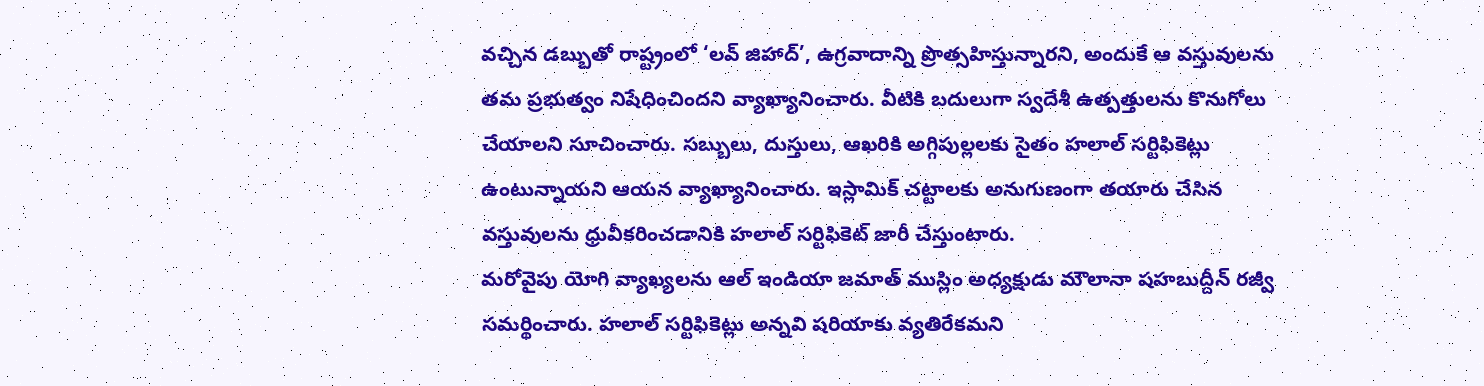వచ్చిన డబ్బుతో రాష్ట్రంలో ‘లవ్ జిహాద్’, ఉగ్రవాదాన్ని ప్రొత్సహిస్తున్నారని, అందుకే ఆ వస్తువులను తమ ప్రభుత్వం నిషేధించిందని వ్యాఖ్యానించారు. వీటికి బదులుగా స్వదేశీ ఉత్పత్తులను కొనుగోలు చేయాలని సూచించారు. సబ్బులు, దుస్తులు, ఆఖరికి అగ్గిపుల్లలకు సైతం హలాల్ సర్టిఫికెట్లు ఉంటున్నాయని ఆయన వ్యాఖ్యానించారు. ఇస్లామిక్ చట్టాలకు అనుగుణంగా తయారు చేసిన వస్తువులను ధ్రువీకరించడానికి హలాల్ సర్టిఫికెట్ జారీ చేస్తుంటారు.
మరోవైపు యోగి వ్యాఖ్యలను ఆల్ ఇండియా జమాత్ ముస్లిం అధ్యక్షుడు మౌలానా షహబుద్దీన్ రజ్వీ సమర్థించారు. హలాల్ సర్టిఫికెట్లు అన్నవి షరియాకు వ్యతిరేకమని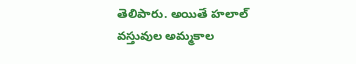తెలిపారు. అయితే హలాల్ వస్తువుల అమ్మకాల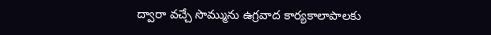ద్వారా వచ్చే సొమ్మును ఉగ్రవాద కార్యకాలాపాలకు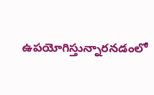ఉపయోగిస్తున్నారనడంలో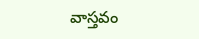వాస్తవం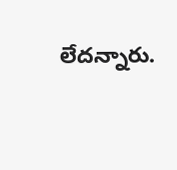లేదన్నారు.